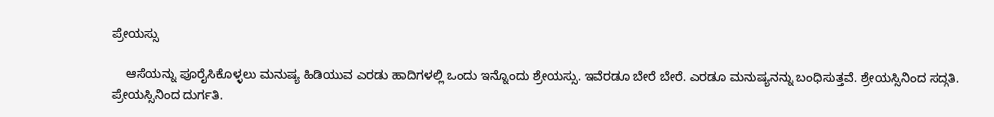ಪ್ರೇಯಸ್ಸು

    ಆಸೆಯನ್ನು ಪೂರೈಸಿಕೊಳ್ಳಲು ಮನುಷ್ಯ ಹಿಡಿಯುವ ಎರಡು ಹಾದಿಗಳಲ್ಲಿ ಒಂದು ಇನ್ನೊಂದು ಶ್ರೇಯಸ್ಸು. ಇವೆರಡೂ ಬೇರೆ ಬೇರೆ. ಎರಡೂ ಮನುಷ್ಯನನ್ನು ಬಂಧಿಸುತ್ತವೆ. ಶ್ರೇಯಸ್ಸಿನಿಂದ ಸದ್ಗತಿ. ಪ್ರೇಯಸ್ಸಿನಿಂದ ದುರ್ಗತಿ.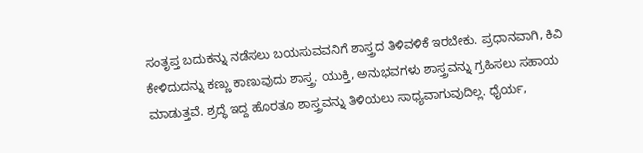ಸಂತೃಪ್ತ ಬದುಕನ್ನು ನಡೆಸಲು ಬಯಸುವವನಿಗೆ ಶಾಸ್ತ್ರದ ತಿಳಿವಳಿಕೆ ಇರಬೇಕು. ಪ್ರಧಾನವಾಗಿ, ಕಿವಿ ಕೇಳಿದುದನ್ನು ಕಣ್ಣು ಕಾಣುವುದು ಶಾಸ್ತ್ರ. ಯುಕ್ತಿ, ಅನುಭವಗಳು ಶಾಸ್ತ್ರವನ್ನು ಗ್ರಹಿಸಲು ಸಹಾಯ ಮಾಡುತ್ತವೆ. ಶ್ರದ್ಧೆ ಇದ್ದ ಹೊರತೂ ಶಾಸ್ತ್ರವನ್ನು ತಿಳಿಯಲು ಸಾಧ್ಯವಾಗುವುದಿಲ್ಲ. ಧೈರ್ಯ,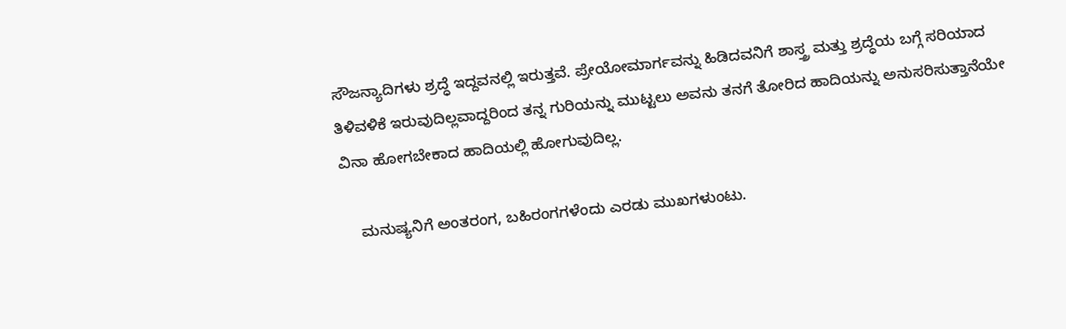ಸೌಜನ್ಯಾದಿಗಳು ಶ್ರದ್ಧೆ ಇದ್ದವನಲ್ಲಿ ಇರುತ್ತವೆ. ಪ್ರೇಯೋಮಾರ್ಗವನ್ನು ಹಿಡಿದವನಿಗೆ ಶಾಸ್ತ್ರ ಮತ್ತು ಶ್ರದ್ಧೆಯ ಬಗ್ಗೆ ಸರಿಯಾದ ತಿಳಿವಳಿಕೆ ಇರುವುದಿಲ್ಲವಾದ್ದರಿಂದ ತನ್ನ ಗುರಿಯನ್ನು ಮುಟ್ಟಲು ಅವನು ತನಗೆ ತೋರಿದ ಹಾದಿಯನ್ನು ಅನುಸರಿಸುತ್ತಾನೆಯೇ ವಿನಾ ಹೋಗಬೇಕಾದ ಹಾದಿಯಲ್ಲಿ ಹೋಗುವುದಿಲ್ಲ.

    ಮನುಷ್ಯನಿಗೆ ಅಂತರಂಗ, ಬಹಿರಂಗಗಳೆಂದು ಎರಡು ಮುಖಗಳುಂಟು.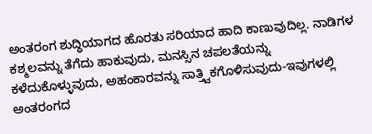ಅಂತರಂಗ ಶುದ್ಧಿಯಾಗದ ಹೊರತು ಸರಿಯಾದ ಹಾದಿ ಕಾಣುವುದಿಲ್ಲ. ನಾಡಿಗಳ ಕಶ್ಮಲವನ್ನು ತೆಗೆದು ಹಾಕುವುದು, ಮನಸ್ಸಿನ ಚಪಲತೆಯನ್ನು ಕಳೆದುಕೊಳ್ಳುವುದು, ಅಹಂಕಾರವನ್ನು ಸಾತ್ತ್ವಿಕಗೊಳಿಸುವುದು-ಇವುಗಳಲ್ಲಿ ಅಂತರಂಗದ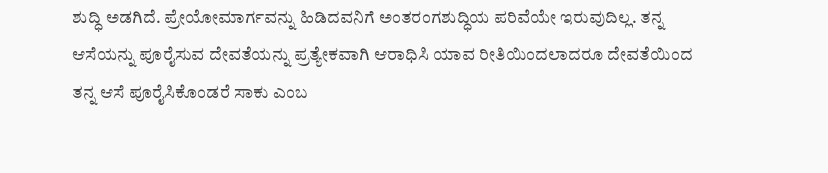ಶುದ್ಧಿ ಅಡಗಿದೆ. ಪ್ರೇಯೋಮಾರ್ಗವನ್ನು ಹಿಡಿದವನಿಗೆ ಅಂತರಂಗಶುದ್ಧಿಯ ಪರಿವೆಯೇ ಇರುವುದಿಲ್ಲ. ತನ್ನ ಆಸೆಯನ್ನು ಪೂರೈಸುವ ದೇವತೆಯನ್ನು ಪ್ರತ್ಯೇಕವಾಗಿ ಆರಾಧಿಸಿ ಯಾವ ರೀತಿಯಿಂದಲಾದರೂ ದೇವತೆಯಿಂದ ತನ್ನ ಆಸೆ ಪೂರೈಸಿಕೊಂಡರೆ ಸಾಕು ಎಂಬ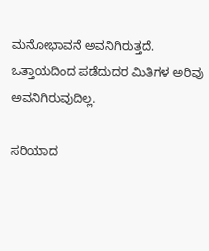ಮನೋಭಾವನೆ ಅವನಿಗಿರುತ್ತದೆ. ಒತ್ತಾಯದಿಂದ ಪಡೆದುದರ ಮಿತಿಗಳ ಅರಿವು ಅವನಿಗಿರುವುದಿಲ್ಲ.

ಸರಿಯಾದ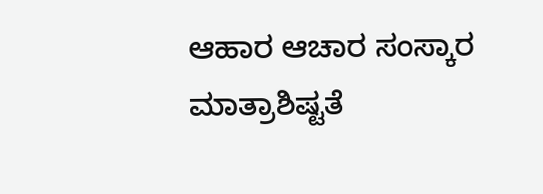ಆಹಾರ ಆಚಾರ ಸಂಸ್ಕಾರ ಮಾತ್ರಾಶಿಷ್ಟತೆ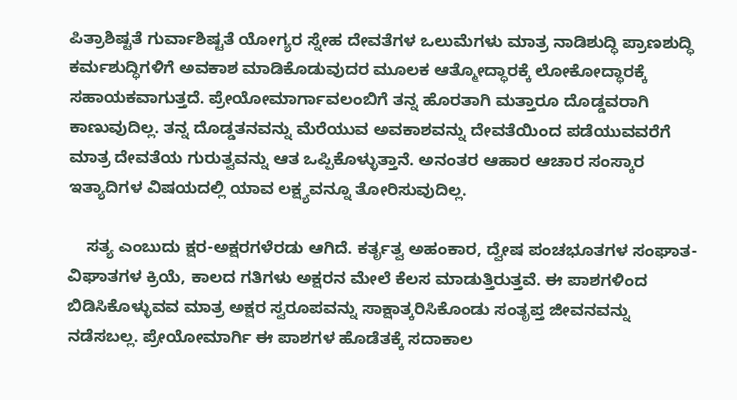ಪಿತ್ರಾಶಿಷ್ಟತೆ ಗುರ್ವಾಶಿಷ್ಟತೆ ಯೋಗ್ಯರ ಸ್ನೇಹ ದೇವತೆಗಳ ಒಲುಮೆಗಳು ಮಾತ್ರ ನಾಡಿಶುದ್ಧಿ ಪ್ರಾಣಶುದ್ಧಿ ಕರ್ಮಶುದ್ಧಿಗಳಿಗೆ ಅವಕಾಶ ಮಾಡಿಕೊಡುವುದರ ಮೂಲಕ ಆತ್ಮೋದ್ಧಾರಕ್ಕೆ ಲೋಕೋದ್ಧಾರಕ್ಕೆ ಸಹಾಯಕವಾಗುತ್ತದೆ. ಪ್ರೇಯೋಮಾರ್ಗಾವಲಂಬಿಗೆ ತನ್ನ ಹೊರತಾಗಿ ಮತ್ತಾರೂ ದೊಡ್ಡವರಾಗಿ ಕಾಣುವುದಿಲ್ಲ. ತನ್ನ ದೊಡ್ಡತನವನ್ನು ಮೆರೆಯುವ ಅವಕಾಶವನ್ನು ದೇವತೆಯಿಂದ ಪಡೆಯುವವರೆಗೆ ಮಾತ್ರ ದೇವತೆಯ ಗುರುತ್ವವನ್ನು ಆತ ಒಪ್ಪಿಕೊಳ್ಳುತ್ತಾನೆ. ಅನಂತರ ಆಹಾರ ಆಚಾರ ಸಂಸ್ಕಾರ ಇತ್ಯಾದಿಗಳ ವಿಷಯದಲ್ಲಿ ಯಾವ ಲಕ್ಷ್ಯವನ್ನೂ ತೋರಿಸುವುದಿಲ್ಲ.

    ಸತ್ಯ ಎಂಬುದು ಕ್ಷರ-ಅಕ್ಷರಗಳೆರಡು ಆಗಿದೆ. ಕರ್ತೃತ್ವ ಅಹಂಕಾರ, ದ್ವೇಷ ಪಂಚಭೂತಗಳ ಸಂಘಾತ-ವಿಘಾತಗಳ ಕ್ರಿಯೆ, ಕಾಲದ ಗತಿಗಳು ಅಕ್ಷರನ ಮೇಲೆ ಕೆಲಸ ಮಾಡುತ್ತಿರುತ್ತವೆ. ಈ ಪಾಶಗಳಿಂದ ಬಿಡಿಸಿಕೊಳ್ಳುವವ ಮಾತ್ರ ಅಕ್ಷರ ಸ್ವರೂಪವನ್ನು ಸಾಕ್ಷಾತ್ಕರಿಸಿಕೊಂಡು ಸಂತೃಪ್ತ ಜೀವನವನ್ನು ನಡೆಸಬಲ್ಲ. ಪ್ರೇಯೋಮಾರ್ಗಿ ಈ ಪಾಶಗಳ ಹೊಡೆತಕ್ಕೆ ಸದಾಕಾಲ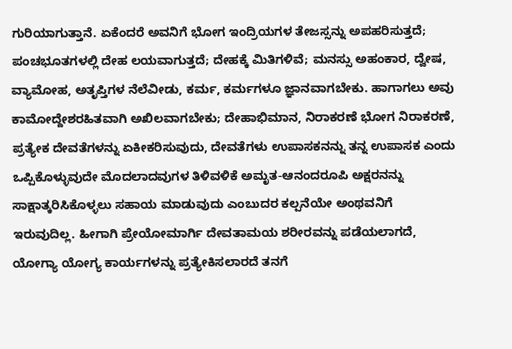ಗುರಿಯಾಗುತ್ತಾನೆ. ಏಕೆಂದರೆ ಅವನಿಗೆ ಭೋಗ ಇಂದ್ರಿಯಗಳ ತೇಜಸ್ಸನ್ನು ಅಪಹರಿಸುತ್ತದೆ; ಪಂಚಭೂತಗಳಲ್ಲಿ ದೇಹ ಲಯವಾಗುತ್ತದೆ; ದೇಹಕ್ಕೆ ಮಿತಿಗಳಿವೆ; ಮನಸ್ಸು ಅಹಂಕಾರ, ದ್ವೇಷ, ವ್ಯಾಮೋಹ, ಅತೃಪ್ತಿಗಳ ನೆಲೆವೀಡು, ಕರ್ಮ, ಕರ್ಮಗಳೂ ಜ್ಞಾನವಾಗಬೇಕು. ಹಾಗಾಗಲು ಅವು ಕಾಮೋದ್ದೇಶರಹಿತವಾಗಿ ಅಖಿಲವಾಗಬೇಕು; ದೇಹಾಭಿಮಾನ, ನಿರಾಕರಣೆ ಭೋಗ ನಿರಾಕರಣೆ, ಪ್ರತ್ಯೇಕ ದೇವತೆಗಳನ್ನು ಏಕೀಕರಿಸುವುದು, ದೇವತೆಗಳು ಉಪಾಸಕನನ್ನು ತನ್ನ ಉಪಾಸಕ ಎಂದು ಒಪ್ಪಿಕೊಳ್ಳುವುದೇ ಮೊದಲಾದವುಗಳ ತಿಳಿವಳಿಕೆ ಅಮೃತ-ಆನಂದರೂಪಿ ಅಕ್ಷರನನ್ನು ಸಾಕ್ಷಾತ್ಕರಿಸಿಕೊಳ್ಳಲು ಸಹಾಯ ಮಾಡುವುದು ಎಂಬುದರ ಕಲ್ಪನೆಯೇ ಅಂಥವನಿಗೆ ಇರುವುದಿಲ್ಲ. ಹೀಗಾಗಿ ಪ್ರೇಯೋಮಾರ್ಗಿ ದೇವತಾಮಯ ಶರೀರವನ್ನು ಪಡೆಯಲಾಗದೆ, ಯೋಗ್ಯಾ ಯೋಗ್ಯ ಕಾರ್ಯಗಳನ್ನು ಪ್ರತ್ಯೇಕಿಸಲಾರದೆ ತನಗೆ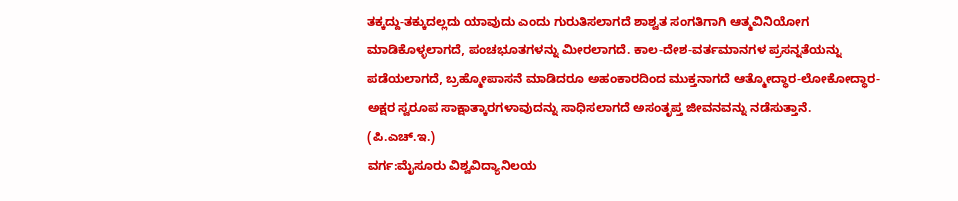ತಕ್ಕದ್ದು-ತಕ್ಕುದಲ್ಲದು ಯಾವುದು ಎಂದು ಗುರುತಿಸಲಾಗದೆ ಶಾಶ್ವತ ಸಂಗತಿಗಾಗಿ ಆತ್ಮವಿನಿಯೋಗ ಮಾಡಿಕೊಳ್ಳಲಾಗದೆ, ಪಂಚಭೂತಗಳನ್ನು ಮೀರಲಾಗದೆ. ಕಾಲ-ದೇಶ-ವರ್ತಮಾನಗಳ ಪ್ರಸನ್ನತೆಯನ್ನು ಪಡೆಯಲಾಗದೆ, ಬ್ರಹ್ಮೋಪಾಸನೆ ಮಾಡಿದರೂ ಅಹಂಕಾರದಿಂದ ಮುಕ್ತನಾಗದೆ ಆತ್ಮೋದ್ಧಾರ-ಲೋಕೋದ್ಧಾರ-ಅಕ್ಷರ ಸ್ವರೂಪ ಸಾಕ್ಷಾತ್ಕಾರಗಳಾವುದನ್ನು ಸಾಧಿಸಲಾಗದೆ ಅಸಂತೃಪ್ತ ಜೀವನವನ್ನು ನಡೆಸುತ್ತಾನೆ.                                       (ಪಿ.ಎಚ್.ಇ.)
ವರ್ಗ:ಮೈಸೂರು ವಿಶ್ವವಿದ್ಯಾನಿಲಯ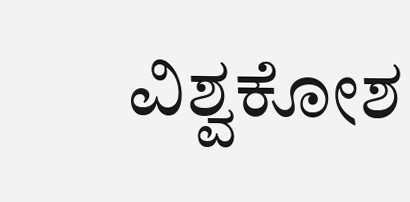ವಿಶ್ವಕೋಶ